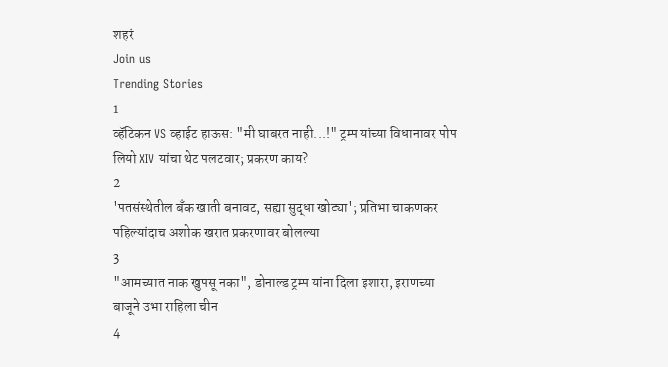शहरं
Join us
Trending Stories
1
व्हॅटिकन VS व्हाईट हाऊस: "मी घाबरत नाही...!" ट्रम्प यांच्या विधानावर पोप लियो XIV यांचा थेट पलटवार; प्रकरण काय?
2
'पतसंस्थेतील बँक खाती बनावट, सह्या सुद्धा खोट्या'; प्रतिभा चाकणकर पहिल्यांदाच अशोक खरात प्रकरणावर बोलल्या
3
"आमच्यात नाक खुपसू नका", डोनाल्ड ट्रम्प यांना दिला इशारा, इराणच्या बाजूने उभा राहिला चीन
4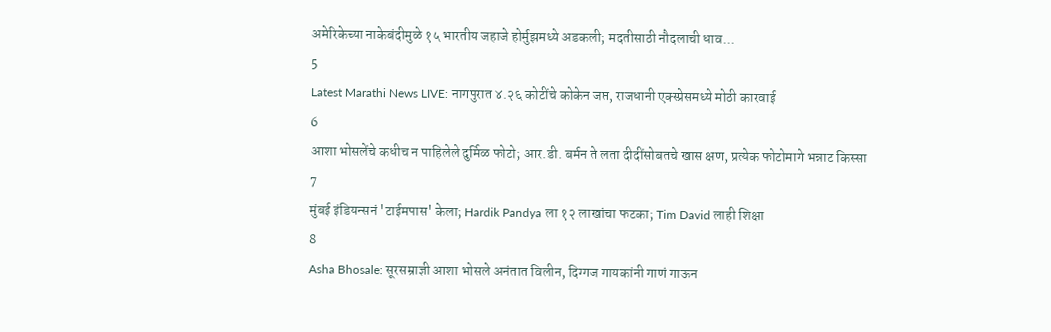अमेरिकेच्या नाकेबंदीमुळे १५ भारतीय जहाजे होर्मुझमध्ये अडकली; मदतीसाठी नौदलाची धाव...
5
Latest Marathi News LIVE: नागपुरात ४.२६ कोटींचे कोकेन जप्त, राजधानी एक्स्प्रेसमध्ये मोठी कारवाई
6
आशा भोसलेंचे कधीच न पाहिलेले दुर्मिळ फोटो; आर.डी. बर्मन ते लता दीदींसोबतचे खास क्षण, प्रत्येक फोटोमागे भन्नाट किस्सा
7
मुंबई इंडियन्सनं 'टाईमपास' केला; Hardik Pandya ला १२ लाखांचा फटका; Tim David लाही शिक्षा
8
Asha Bhosale: सूरसम्राज्ञी आशा भोसले अनंतात विलीन, दिग्गज गायकांनी गाणं गाऊन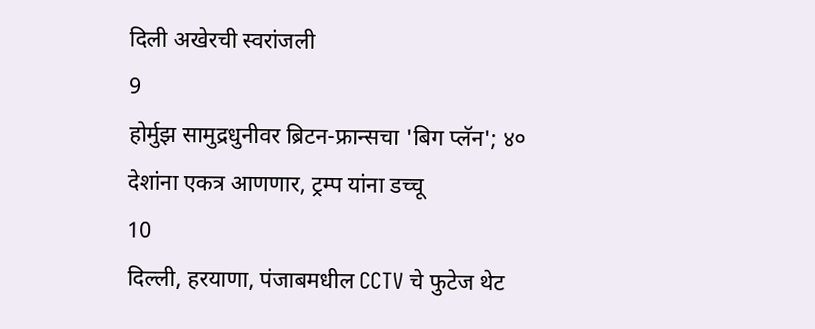दिली अखेरची स्वरांजली
9
होर्मुझ सामुद्रधुनीवर ब्रिटन-फ्रान्सचा 'बिग प्लॅन'; ४० देशांना एकत्र आणणार, ट्रम्प यांना डच्चू
10
दिल्ली, हरयाणा, पंजाबमधील CCTV चे फुटेज थेट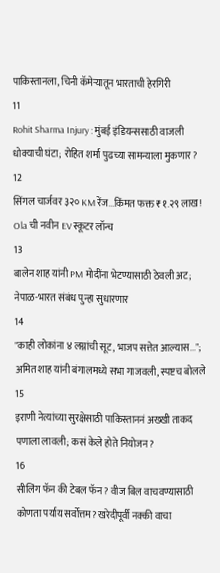पाकिस्तानला, चिनी कॅमेऱ्यातून भारताची हेरगिरी
11
Rohit Sharma Injury : मुंबई इंडियन्ससाठी वाजली धोक्याची घंटा; रोहित शर्मा पुढच्या सामन्याला मुकणार?
12
सिंगल चार्जवर ३२० KM रेंज...किंमत फक्त ₹१.२९ लाख! Ola ची नवीन EV स्कूटर लॉन्च
13
बालेन शाह यांनी PM मोदींना भेटण्यासाठी ठेवली अट; नेपाळ-भारत संबंध पुन्हा सुधारणार
14
"काही लोकांना ४ लग्नांची सूट, भाजप सत्तेत आल्यास...";  अमित शाह यांनी बंगालमध्ये सभा गाजवली, स्पष्टच बोलले
15
इराणी नेत्यांच्या सुरक्षेसाठी पाकिस्ताननं अख्खी ताकद पणाला लावली; कसं केले होते नियोजन?
16
सीलिंग फॅन की टेबल फॅन? वीज बिल वाचवण्यासाठी कोणता पर्याय सर्वोत्तम? खरेदीपूर्वी नक्की वाचा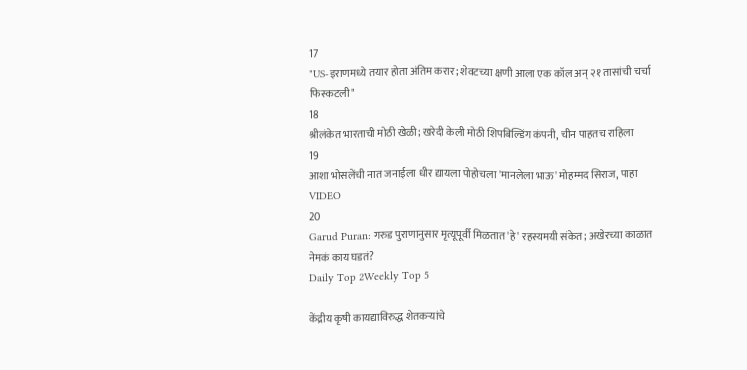17
"US-इराणमध्ये तयार होता अंतिम करार; शेवटच्या क्षणी आला एक कॉल अन् २१ तासांची चर्चा फिस्कटली"
18
श्रीलंकेत भारताची मोठी खेळी; खरेदी केली मोठी शिपबिल्डिंग कंपनी, चीन पाहतच राहिला
19
आशा भोसलेंची नात जनाईला धीर द्यायला पोहोचला 'मानलेला भाऊ' मोहम्मद सिराज, पाहा VIDEO
20
Garud Puran: गरुड पुराणानुसार मृत्यूपूर्वी मिळतात 'हे' रहस्यमयी संकेत; अखेरच्या काळात नेमकं काय घडतं?
Daily Top 2Weekly Top 5

केंद्रीय कृषी कायद्याविरुद्ध शेतकऱ्यांचे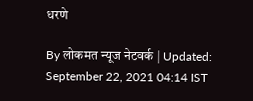धरणे

By लोकमत न्यूज नेटवर्क | Updated: September 22, 2021 04:14 IST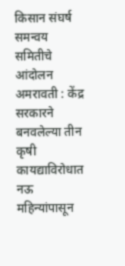किसान संघर्ष समन्वय समितीचे आंदोलन अमरावती : केंद्र सरकारने बनवलेल्या तीन कृषी कायद्याविरोधात नऊ महिन्यांपासून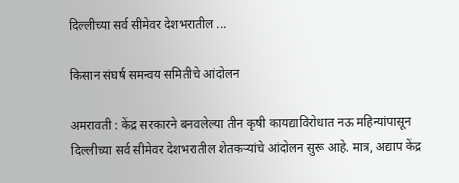दिल्लीच्या सर्व सीमेवर देशभरातील ...

किसान संघर्ष समन्वय समितीचे आंदोलन

अमरावती : केंद्र सरकारने बनवलेल्या तीन कृषी कायद्याविरोधात नऊ महिन्यांपासून दिल्लीच्या सर्व सीमेवर देशभरातील शेतकऱ्यांचे आंदोलन सुरू आहे. मात्र, अद्याप केंद्र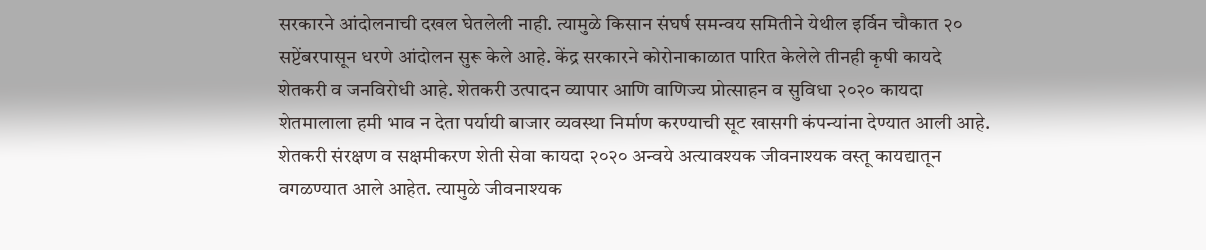सरकारने आंदोलनाची दखल घेतलेली नाही. त्यामुळे किसान संघर्ष समन्वय समितीने येथील इर्विन चौकात २० सप्टेंबरपासून धरणे आंदोलन सुरू केले आहे. केंद्र सरकारने कोरोनाकाळात पारित केलेले तीनही कृषी कायदे शेतकरी व जनविरोधी आहे. शेतकरी उत्पादन व्यापार आणि वाणिज्य प्रोत्साहन व सुविधा २०२० कायदा शेतमालाला हमी भाव न देता पर्यायी बाजार व्यवस्था निर्माण करण्याची सूट खासगी कंपन्यांना देण्यात आली आहे. शेतकरी संरक्षण व सक्षमीकरण शेती सेवा कायदा २०२० अन्वये अत्यावश्यक जीवनाश्यक वस्तू कायद्यातून वगळण्यात आले आहेत. त्यामुळे जीवनाश्यक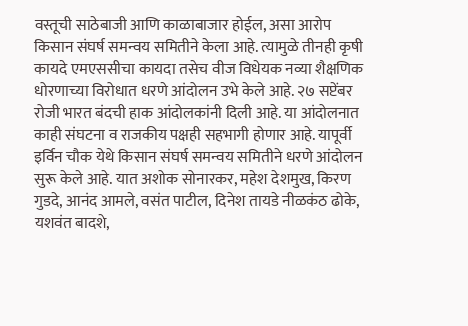वस्तूची साठेबाजी आणि काळाबाजार होईल, असा आरोप किसान संघर्ष समन्वय समितीने केला आहे. त्यामुळे तीनही कृषी कायदे एमएससीचा कायदा तसेच वीज विधेयक नव्या शैक्षणिक धोरणाच्या विरोधात धरणे आंदोलन उभे केले आहे. २७ सप्टेंबर रोजी भारत बंदची हाक आंदोलकांनी दिली आहे. या आंदोलनात काही संघटना व राजकीय पक्षही सहभागी होणार आहे. यापूर्वी इर्विन चौक येथे किसान संघर्ष समन्वय समितीने धरणे आंदोलन सुरू केले आहे. यात अशोक सोनारकर, महेश देशमुख, किरण गुडदे, आनंद आमले, वसंत पाटील, दिनेश तायडे नीळकंठ ढोके, यशवंत बादशे,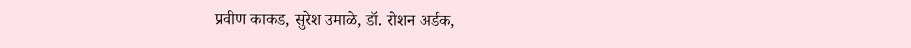प्रवीण काकड, सुरेश उमाळे, डॉ. रोशन अर्डक,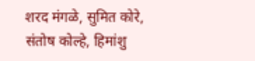शरद मंगळे, सुमित कोरे, संतोष कोल्हे, हिमांशु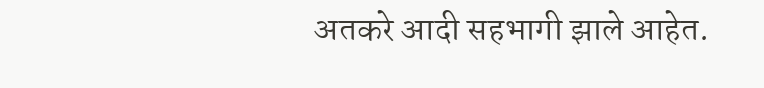अतकरे आदी सहभागी झाले आहेत.